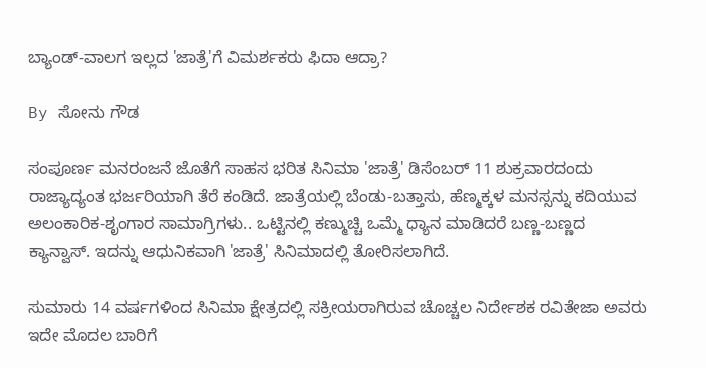ಬ್ಯಾಂಡ್-ವಾಲಗ ಇಲ್ಲದ 'ಜಾತ್ರೆ'ಗೆ ವಿಮರ್ಶಕರು ಫಿದಾ ಆದ್ರಾ?

By ಸೋನು ಗೌಡ

ಸಂಪೂರ್ಣ ಮನರಂಜನೆ ಜೊತೆಗೆ ಸಾಹಸ ಭರಿತ ಸಿನಿಮಾ 'ಜಾತ್ರೆ' ಡಿಸೆಂಬರ್ 11 ಶುಕ್ರವಾರದಂದು ರಾಜ್ಯಾದ್ಯಂತ ಭರ್ಜರಿಯಾಗಿ ತೆರೆ ಕಂಡಿದೆ. ಜಾತ್ರೆಯಲ್ಲಿ ಬೆಂಡು-ಬತ್ತಾಸು, ಹೆಣ್ಮಕ್ಕಳ ಮನಸ್ಸನ್ನು ಕದಿಯುವ ಅಲಂಕಾರಿಕ-ಶೃಂಗಾರ ಸಾಮಾಗ್ರಿಗಳು.. ಒಟ್ಟಿನಲ್ಲಿ ಕಣ್ಮುಚ್ಚಿ ಒಮ್ಮೆ ಧ್ಯಾನ ಮಾಡಿದರೆ ಬಣ್ಣ-ಬಣ್ಣದ ಕ್ಯಾನ್ವಾಸ್. ಇದನ್ನು ಆಧುನಿಕವಾಗಿ 'ಜಾತ್ರೆ' ಸಿನಿಮಾದಲ್ಲಿ ತೋರಿಸಲಾಗಿದೆ.

ಸುಮಾರು 14 ವರ್ಷಗಳಿಂದ ಸಿನಿಮಾ ಕ್ಷೇತ್ರದಲ್ಲಿ ಸಕ್ರೀಯರಾಗಿರುವ ಚೊಚ್ಚಲ ನಿರ್ದೇಶಕ ರವಿತೇಜಾ ಅವರು ಇದೇ ಮೊದಲ ಬಾರಿಗೆ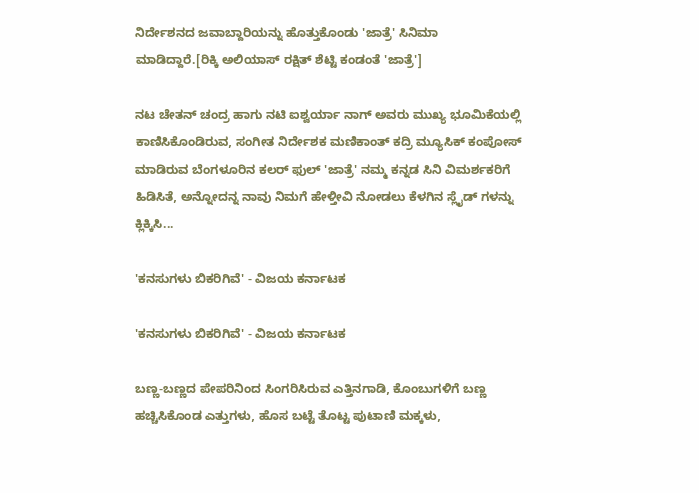ನಿರ್ದೇಶನದ ಜವಾಬ್ದಾರಿಯನ್ನು ಹೊತ್ತುಕೊಂಡು 'ಜಾತ್ರೆ' ಸಿನಿಮಾ ಮಾಡಿದ್ದಾರೆ.[ರಿಕ್ಕಿ ಅಲಿಯಾಸ್ ರಕ್ಷಿತ್ ಶೆಟ್ಟಿ ಕಂಡಂತೆ 'ಜಾತ್ರೆ']

ನಟ ಚೇತನ್ ಚಂದ್ರ ಹಾಗು ನಟಿ ಐಶ್ವರ್ಯಾ ನಾಗ್ ಅವರು ಮುಖ್ಯ ಭೂಮಿಕೆಯಲ್ಲಿ ಕಾಣಿಸಿಕೊಂಡಿರುವ, ಸಂಗೀತ ನಿರ್ದೇಶಕ ಮಣಿಕಾಂತ್ ಕದ್ರಿ ಮ್ಯೂಸಿಕ್ ಕಂಪೋಸ್ ಮಾಡಿರುವ ಬೆಂಗಳೂರಿನ ಕಲರ್ ಫುಲ್ 'ಜಾತ್ರೆ' ನಮ್ಮ ಕನ್ನಡ ಸಿನಿ ವಿಮರ್ಶಕರಿಗೆ ಹಿಡಿಸಿತೆ, ಅನ್ನೋದನ್ನ ನಾವು ನಿಮಗೆ ಹೇಳ್ತೀವಿ ನೋಡಲು ಕೆಳಗಿನ ಸ್ಲೈಡ್ ಗಳನ್ನು ಕ್ಲಿಕ್ಕಿಸಿ...

'ಕನಸುಗಳು ಬಿಕರಿಗಿವೆ' - ವಿಜಯ ಕರ್ನಾಟಕ

'ಕನಸುಗಳು ಬಿಕರಿಗಿವೆ' - ವಿಜಯ ಕರ್ನಾಟಕ

ಬಣ್ಣ-ಬಣ್ಣದ ಪೇಪರಿನಿಂದ ಸಿಂಗರಿಸಿರುವ ಎತ್ತಿನಗಾಡಿ, ಕೊಂಬುಗಳಿಗೆ ಬಣ್ಣ ಹಚ್ಚಿಸಿಕೊಂಡ ಎತ್ತುಗಳು, ಹೊಸ ಬಟ್ಟೆ ತೊಟ್ಟ ಪುಟಾಣಿ ಮಕ್ಕಳು,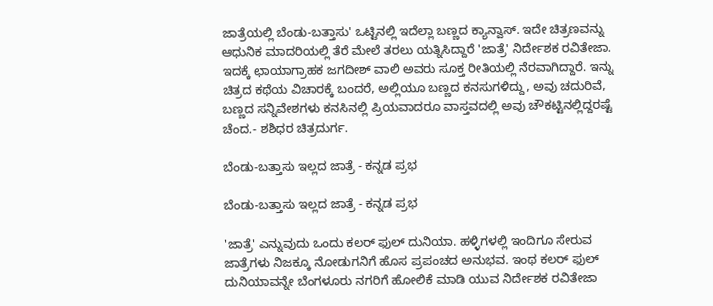ಜಾತ್ರೆಯಲ್ಲಿ ಬೆಂಡು-ಬತ್ತಾಸು' ಒಟ್ಟಿನಲ್ಲಿ ಇದೆಲ್ಲಾ ಬಣ್ಣದ ಕ್ಯಾನ್ವಾಸ್. ಇದೇ ಚಿತ್ರಣವನ್ನು ಆಧುನಿಕ ಮಾದರಿಯಲ್ಲಿ ತೆರೆ ಮೇಲೆ ತರಲು ಯತ್ನಿಸಿದ್ದಾರೆ 'ಜಾತ್ರೆ' ನಿರ್ದೇಶಕ ರವಿತೇಜಾ. ಇದಕ್ಕೆ ಛಾಯಾಗ್ರಾಹಕ ಜಗದೀಶ್ ವಾಲಿ ಅವರು ಸೂಕ್ತ ರೀತಿಯಲ್ಲಿ ನೆರವಾಗಿದ್ದಾರೆ. ಇನ್ನು ಚಿತ್ರದ ಕಥೆಯ ವಿಚಾರಕ್ಕೆ ಬಂದರೆ, ಅಲ್ಲಿಯೂ ಬಣ್ಣದ ಕನಸುಗಳಿದ್ದು, ಅವು ಚದುರಿವೆ, ಬಣ್ಣದ ಸನ್ನಿವೇಶಗಳು ಕನಸಿನಲ್ಲಿ ಪ್ರಿಯವಾದರೂ ವಾಸ್ತವದಲ್ಲಿ ಅವು ಚೌಕಟ್ಟಿನಲ್ಲಿದ್ದರಷ್ಟೆ ಚೆಂದ.- ಶಶಿಧರ ಚಿತ್ರದುರ್ಗ.

ಬೆಂಡು-ಬತ್ತಾಸು ಇಲ್ಲದ ಜಾತ್ರೆ - ಕನ್ನಡ ಪ್ರಭ

ಬೆಂಡು-ಬತ್ತಾಸು ಇಲ್ಲದ ಜಾತ್ರೆ - ಕನ್ನಡ ಪ್ರಭ

'ಜಾತ್ರೆ' ಎನ್ನುವುದು ಒಂದು ಕಲರ್ ಫುಲ್ ದುನಿಯಾ. ಹಳ್ಳಿಗಳಲ್ಲಿ ಇಂದಿಗೂ ಸೇರುವ ಜಾತ್ರೆಗಳು ನಿಜಕ್ಕೂ ನೋಡುಗನಿಗೆ ಹೊಸ ಪ್ರಪಂಚದ ಅನುಭವ. ಇಂಥ ಕಲರ್ ಫುಲ್ ದುನಿಯಾವನ್ನೇ ಬೆಂಗಳೂರು ನಗರಿಗೆ ಹೋಲಿಕೆ ಮಾಡಿ ಯುವ ನಿರ್ದೇಶಕ ರವಿತೇಜಾ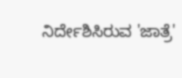ನಿರ್ದೇಶಿಸಿರುವ 'ಜಾತ್ರೆ'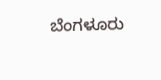ಬೆಂಗಳೂರು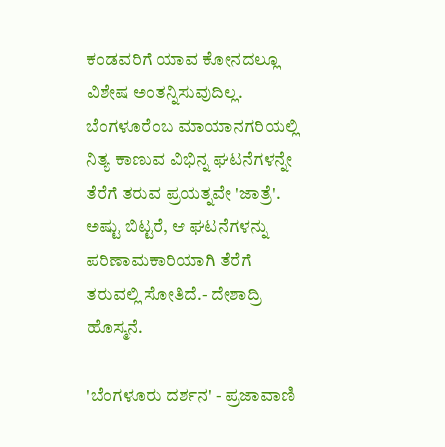ಕಂಡವರಿಗೆ ಯಾವ ಕೋನದಲ್ಲೂ ವಿಶೇಷ ಅಂತನ್ನಿಸುವುದಿಲ್ಲ. ಬೆಂಗಳೂರೆಂಬ ಮಾಯಾನಗರಿಯಲ್ಲಿ ನಿತ್ಯ ಕಾಣುವ ವಿಭಿನ್ನ ಘಟನೆಗಳನ್ನೇ ತೆರೆಗೆ ತರುವ ಪ್ರಯತ್ನವೇ 'ಜಾತ್ರೆ'. ಅಷ್ಟು ಬಿಟ್ಟರೆ, ಆ ಘಟನೆಗಳನ್ನು ಪರಿಣಾಮಕಾರಿಯಾಗಿ ತೆರೆಗೆ ತರುವಲ್ಲಿ ಸೋತಿದೆ.- ದೇಶಾದ್ರಿ ಹೊಸ್ಮನೆ.

'ಬೆಂಗಳೂರು ದರ್ಶನ' - ಪ್ರಜಾವಾಣಿ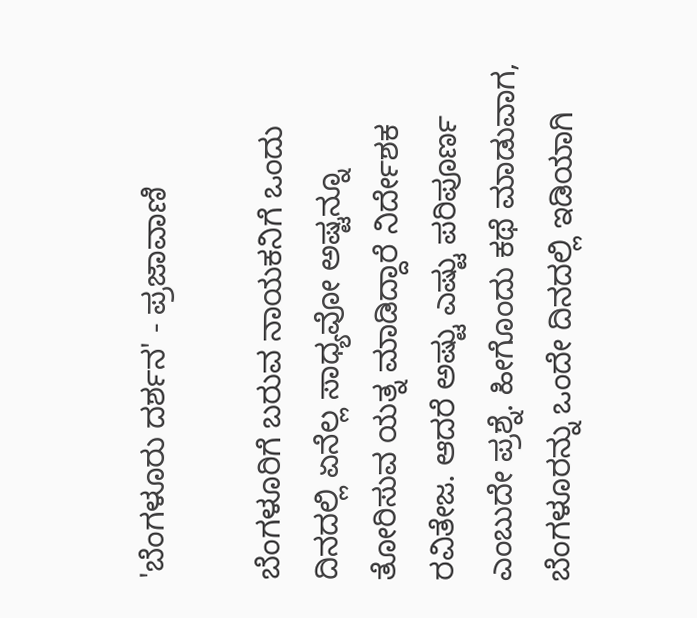'ಬೆಂಗಳೂರು ದರ್ಶನ' - ಪ್ರಜಾವಾಣಿ

ಬೆಂಗಳೂರಿಗೆ ಬರುವ ನಾಯಕನಿಗೆ ಒಂದು ದಿನದಲ್ಲಿ ಏನೆಲ್ಲ ಸಾಧ್ಯವೋ ಅಷ್ಟನ್ನೂ ತೋರಿಸುವ ಯತ್ನ ಮಾಡಿದ್ದಾರೆ ನಿರ್ದೇಶಕ ರವಿತೇಜ. ಆದರೆ ಅಷ್ಟು ಎಷ್ಟು ಪರಿಪೂರ್ಣ ಎಂಬುದೇ ಪ್ರಶ್ನೆ. ಹೀಗೊಂದು ಕಥೆ ಮಾಡುವಾಗ, ಬೆಂಗಳೂರನ್ನು ಒಂದೇ ದಿನದಲ್ಲಿ ಇಡಿಯಾಗಿ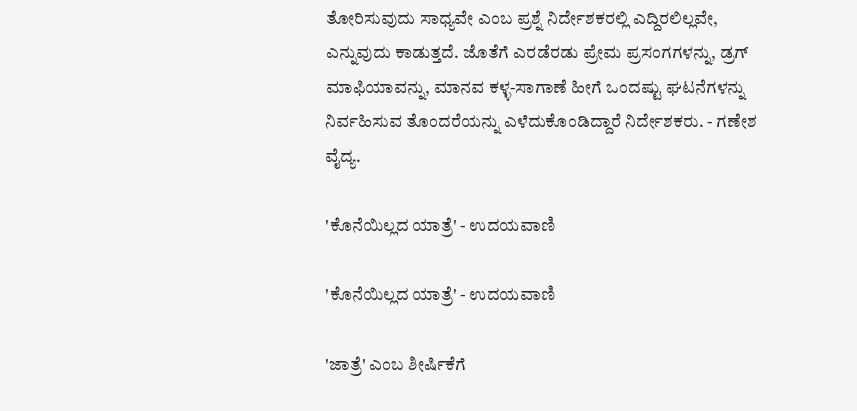ತೋರಿಸುವುದು ಸಾಧ್ಯವೇ ಎಂಬ ಪ್ರಶ್ನೆ ನಿರ್ದೇಶಕರಲ್ಲಿ ಎದ್ದಿರಲಿಲ್ಲವೇ, ಎನ್ನುವುದು ಕಾಡುತ್ತದೆ. ಜೊತೆಗೆ ಎರಡೆರಡು ಪ್ರೇಮ ಪ್ರಸಂಗಗಳನ್ನು, ಡ್ರಗ್ ಮಾಫಿಯಾವನ್ನು, ಮಾನವ ಕಳ್ಳ-ಸಾಗಾಣೆ ಹೀಗೆ ಒಂದಷ್ಟು ಘಟನೆಗಳನ್ನು ನಿರ್ವಹಿಸುವ ತೊಂದರೆಯನ್ನು ಎಳೆದುಕೊಂಡಿದ್ದಾರೆ ನಿರ್ದೇಶಕರು. - ಗಣೇಶ ವೈದ್ಯ.

'ಕೊನೆಯಿಲ್ಲದ ಯಾತ್ರೆ' - ಉದಯವಾಣಿ

'ಕೊನೆಯಿಲ್ಲದ ಯಾತ್ರೆ' - ಉದಯವಾಣಿ

'ಜಾತ್ರೆ' ಎಂಬ ಶೀರ್ಷಿಕೆಗೆ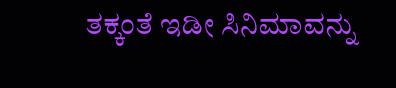ತಕ್ಕಂತೆ ಇಡೀ ಸಿನಿಮಾವನ್ನು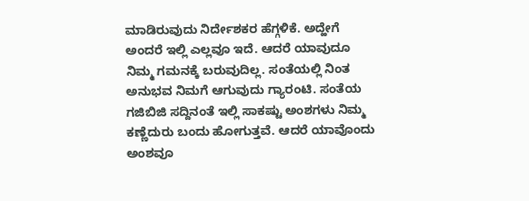ಮಾಡಿರುವುದು ನಿರ್ದೇಶಕರ ಹೆಗ್ಗಳಿಕೆ. ಅದ್ಹೇಗೆ ಅಂದರೆ ಇಲ್ಲಿ ಎಲ್ಲವೂ ಇದೆ. ಆದರೆ ಯಾವುದೂ ನಿಮ್ಮ ಗಮನಕ್ಕೆ ಬರುವುದಿಲ್ಲ. ಸಂತೆಯಲ್ಲಿ ನಿಂತ ಅನುಭವ ನಿಮಗೆ ಆಗುವುದು ಗ್ಯಾರಂಟಿ. ಸಂತೆಯ ಗಜಿಬಿಜಿ ಸದ್ದಿನಂತೆ ಇಲ್ಲಿ ಸಾಕಷ್ಟು ಅಂಶಗಳು ನಿಮ್ಮ ಕಣ್ಣೆದುರು ಬಂದು ಹೋಗುತ್ತವೆ. ಆದರೆ ಯಾವೊಂದು ಅಂಶವೂ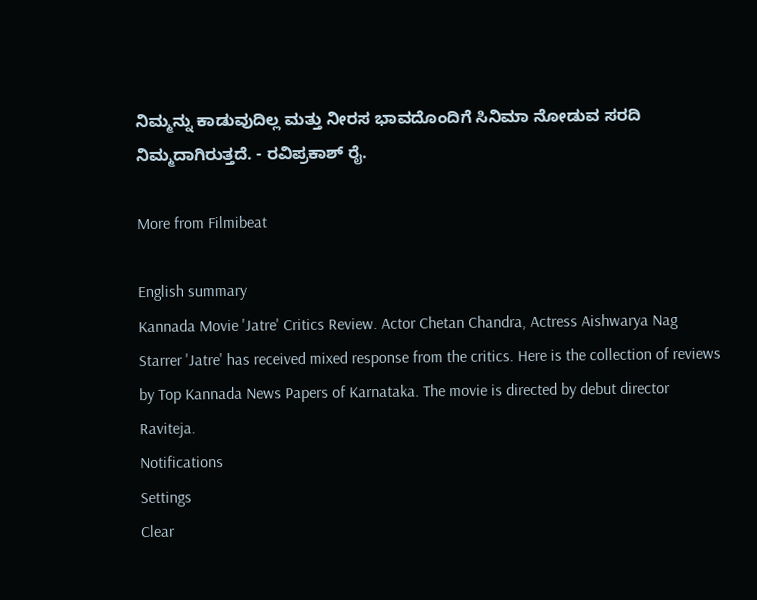ನಿಮ್ಮನ್ನು ಕಾಡುವುದಿಲ್ಲ ಮತ್ತು ನೀರಸ ಭಾವದೊಂದಿಗೆ ಸಿನಿಮಾ ನೋಡುವ ಸರದಿ ನಿಮ್ಮದಾಗಿರುತ್ತದೆ. - ರವಿಪ್ರಕಾಶ್ ರೈ.

More from Filmibeat

English summary
Kannada Movie 'Jatre' Critics Review. Actor Chetan Chandra, Actress Aishwarya Nag Starrer 'Jatre' has received mixed response from the critics. Here is the collection of reviews by Top Kannada News Papers of Karnataka. The movie is directed by debut director Raviteja.
Notifications
Settings
Clear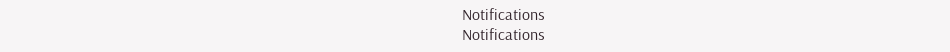Notifications
Notifications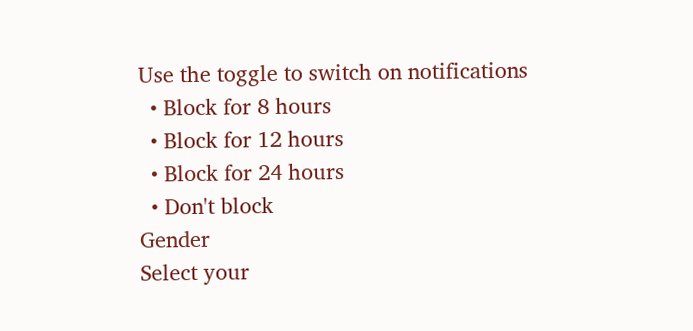Use the toggle to switch on notifications
  • Block for 8 hours
  • Block for 12 hours
  • Block for 24 hours
  • Don't block
Gender
Select your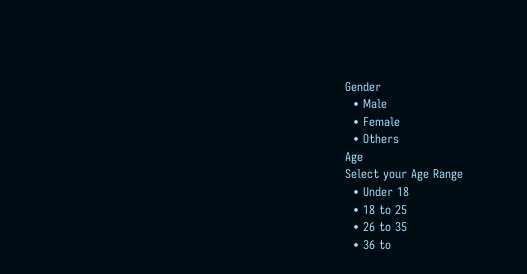Gender
  • Male
  • Female
  • Others
Age
Select your Age Range
  • Under 18
  • 18 to 25
  • 26 to 35
  • 36 to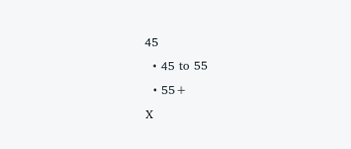45
  • 45 to 55
  • 55+
X